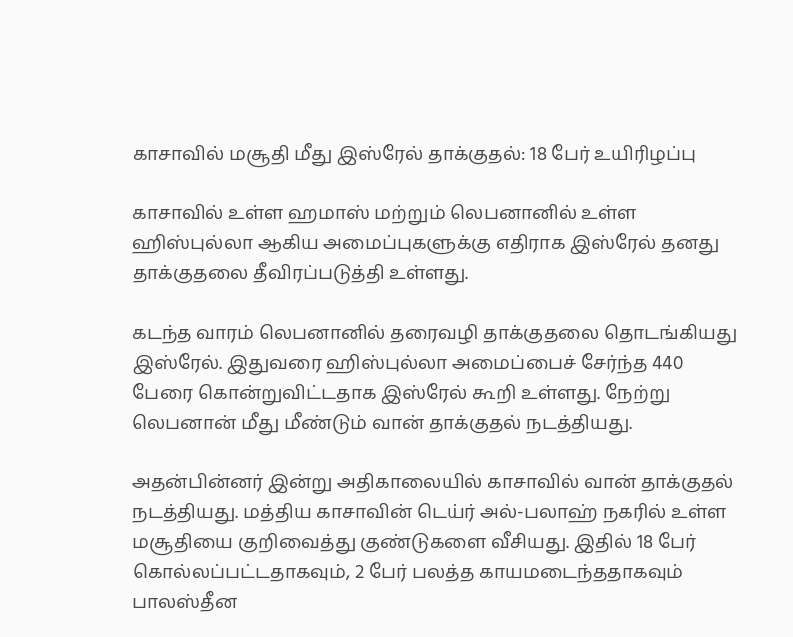காசாவில் மசூதி மீது இஸ்ரேல் தாக்குதல்: 18 பேர் உயிரிழப்பு

காசாவில் உள்ள ஹமாஸ் மற்றும் லெபனானில் உள்ள ஹிஸ்புல்லா ஆகிய அமைப்புகளுக்கு எதிராக இஸ்ரேல் தனது தாக்குதலை தீவிரப்படுத்தி உள்ளது.

கடந்த வாரம் லெபனானில் தரைவழி தாக்குதலை தொடங்கியது இஸ்ரேல். இதுவரை ஹிஸ்புல்லா அமைப்பைச் சேர்ந்த 440 பேரை கொன்றுவிட்டதாக இஸ்ரேல் கூறி உள்ளது. நேற்று லெபனான் மீது மீண்டும் வான் தாக்குதல் நடத்தியது.

அதன்பின்னர் இன்று அதிகாலையில் காசாவில் வான் தாக்குதல் நடத்தியது. மத்திய காசாவின் டெய்ர் அல்-பலாஹ் நகரில் உள்ள மசூதியை குறிவைத்து குண்டுகளை வீசியது. இதில் 18 பேர் கொல்லப்பட்டதாகவும், 2 பேர் பலத்த காயமடைந்ததாகவும் பாலஸ்தீன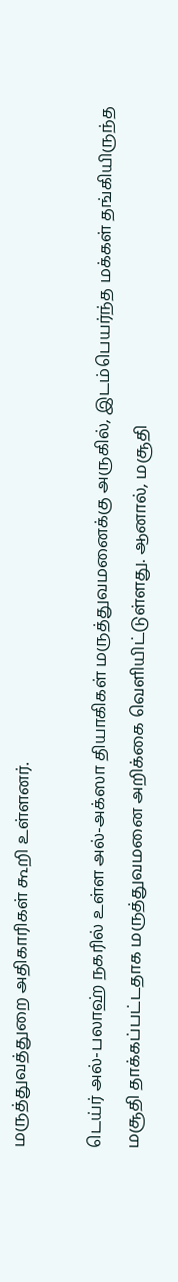மருத்துவத்துறை அதிகாரிகள் கூறி உள்ளனர்.

டெய்ர் அல்-பலாஹ் நகரில் உள்ள அல்-அக்ஸா தியாகிகள் மருத்துவமனைக்கு அருகில், இடம்பெயர்ந்த மக்கள் தங்கியிருந்த மசூதி தாக்கப்பட்டதாக மருத்துவமனை அறிக்கை வெளியிட்டுள்ளது. ஆனால், மசூதி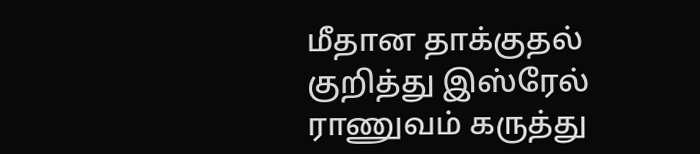மீதான தாக்குதல் குறித்து இஸ்ரேல் ராணுவம் கருத்து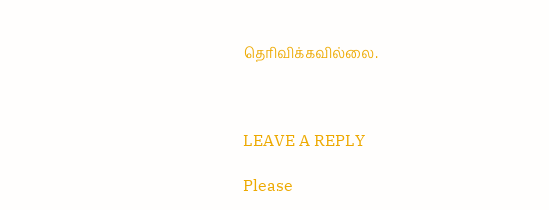தெரிவிக்கவில்லை.



LEAVE A REPLY

Please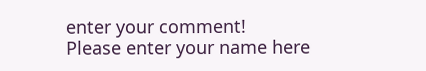enter your comment!
Please enter your name here